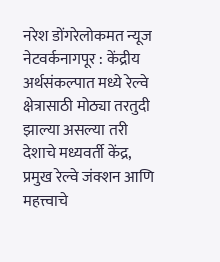नरेश डोंगरेलोकमत न्यूज नेटवर्कनागपूर : केंद्रीय अर्थसंकल्पात मध्ये रेल्वे क्षेत्रासाठी मोठ्या तरतुदी झाल्या असल्या तरी देशाचे मध्यवर्ती केंद्र, प्रमुख रेल्वे जंक्शन आणि महत्त्वाचे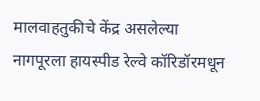मालवाहतुकीचे केंद्र असलेल्या नागपूरला हायस्पीड रेल्वे कॉरिडॉरमधून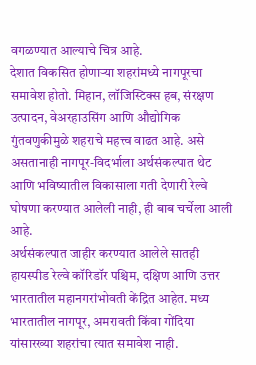वगळण्यात आल्याचे चित्र आहे.
देशात विकसित होणाऱ्या शहरांमध्ये नागपूरचा समावेश होतो. मिहान, लॉजिस्टिक्स हब, संरक्षण उत्पादन, वेअरहाउसिंग आणि औद्योगिक गुंतवणुकीमुळे शहराचे महत्त्व वाढत आहे. असे असतानाही नागपूर-विदर्भाला अर्थसंकल्पात थेट आणि भविष्यातील विकासाला गती देणारी रेल्वे घोषणा करण्यात आलेली नाही, ही बाब चर्चेला आली आहे.
अर्थसंकल्पात जाहीर करण्यात आलेले सातही हायस्पीड रेल्वे कॉरिडॉर पश्चिम, दक्षिण आणि उत्तर भारतातील महानगरांभोवती केंद्रित आहेत. मध्य भारतातील नागपूर, अमरावती किंवा गोंदिया यांसारख्या शहरांचा त्यात समावेश नाही.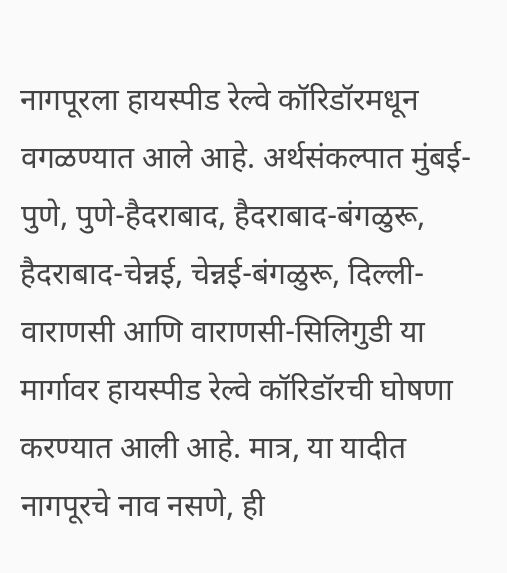नागपूरला हायस्पीड रेल्वे कॉरिडॉरमधून वगळण्यात आले आहे. अर्थसंकल्पात मुंबई-पुणे, पुणे-हैदराबाद, हैदराबाद-बंगळुरू, हैदराबाद-चेन्नई, चेन्नई-बंगळुरू, दिल्ली-वाराणसी आणि वाराणसी-सिलिगुडी या मार्गावर हायस्पीड रेल्वे कॉरिडॉरची घोषणा करण्यात आली आहे. मात्र, या यादीत नागपूरचे नाव नसणे, ही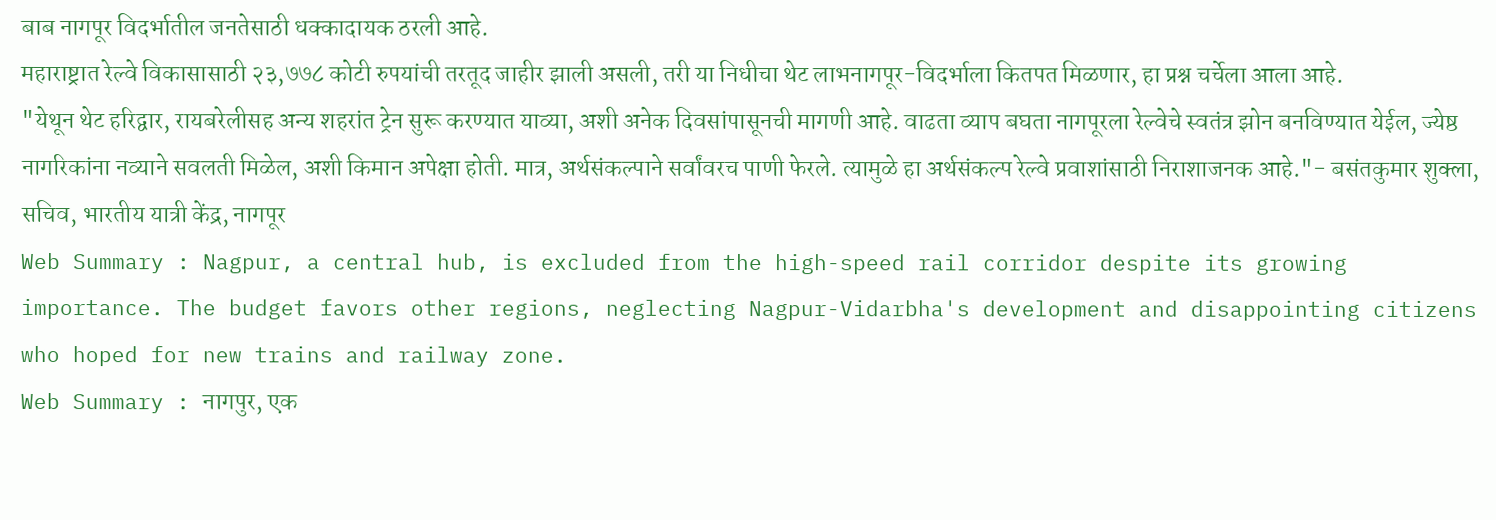बाब नागपूर विदर्भातील जनतेसाठी धक्कादायक ठरली आहे.
महाराष्ट्रात रेल्वे विकासासाठी २३,७७८ कोटी रुपयांची तरतूद जाहीर झाली असली, तरी या निधीचा थेट लाभनागपूर-विदर्भाला कितपत मिळणार, हा प्रश्न चर्चेला आला आहे.
"येथून थेट हरिद्वार, रायबरेलीसह अन्य शहरांत ट्रेन सुरू करण्यात याव्या, अशी अनेक दिवसांपासूनची मागणी आहे. वाढता व्याप बघता नागपूरला रेल्वेचे स्वतंत्र झोन बनविण्यात येईल, ज्येष्ठ नागरिकांना नव्याने सवलती मिळेल, अशी किमान अपेक्षा होती. मात्र, अर्थसंकल्पाने सर्वांवरच पाणी फेरले. त्यामुळे हा अर्थसंकल्प रेल्वे प्रवाशांसाठी निराशाजनक आहे."- बसंतकुमार शुक्ला, सचिव, भारतीय यात्री केंद्र, नागपूर
Web Summary : Nagpur, a central hub, is excluded from the high-speed rail corridor despite its growing importance. The budget favors other regions, neglecting Nagpur-Vidarbha's development and disappointing citizens who hoped for new trains and railway zone.
Web Summary : नागपुर, एक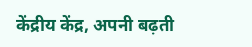केंद्रीय केंद्र, अपनी बढ़ती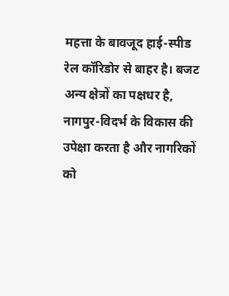महत्ता के बावजूद हाई-स्पीड रेल कॉरिडोर से बाहर है। बजट अन्य क्षेत्रों का पक्षधर है, नागपुर-विदर्भ के विकास की उपेक्षा करता है और नागरिकों को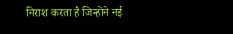निराश करता है जिन्होंने नई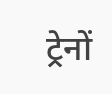ट्रेनों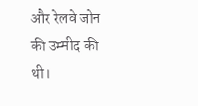और रेलवे जोन की उम्मीद की थी।